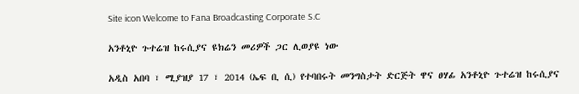Site icon Welcome to Fana Broadcasting Corporate S.C

አንቶኒዮ ጉተሬዝ ከሩሲያና ዩክሬን መሪዎች ጋር ሊወያዩ ነው

አዲስ አበባ ፣ ሚያዝያ 17 ፣ 2014 (ኤፍ ቢ ሲ) የተባበሩት መንግስታት ድርጅት ዋና ፀሃፊ አንቶኒዮ ጉተሬዝ ከሩሲያና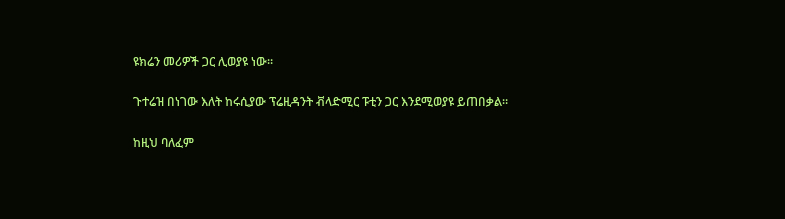ዩክሬን መሪዎች ጋር ሊወያዩ ነው።

ጉተሬዝ በነገው እለት ከሩሲያው ፕሬዚዳንት ቭላድሚር ፑቲን ጋር እንደሚወያዩ ይጠበቃል።

ከዚህ ባለፈም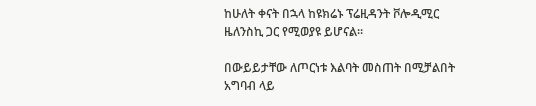ከሁለት ቀናት በኋላ ከዩክሬኑ ፕሬዚዳንት ቮሎዲሚር ዜለንስኪ ጋር የሚወያዩ ይሆናል።

በውይይታቸው ለጦርነቱ እልባት መስጠት በሚቻልበት አግባብ ላይ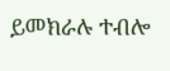ይመክራሉ ተብሎ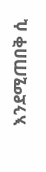እንደሚጠበቅ ሲ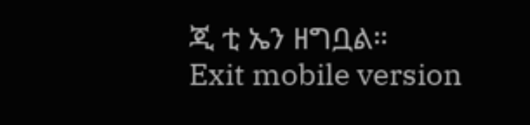ጂ ቲ ኤን ዘግቧል።
Exit mobile version